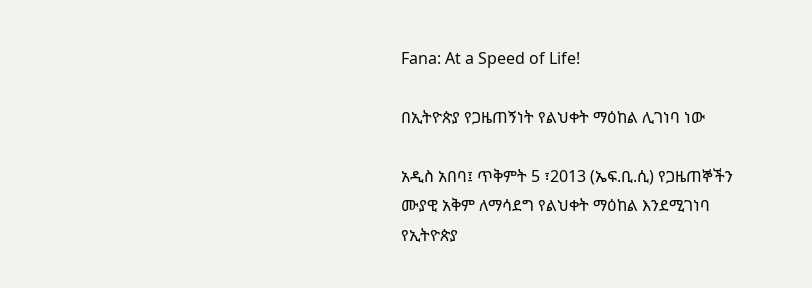Fana: At a Speed of Life!

በኢትዮጵያ የጋዜጠኝነት የልህቀት ማዕከል ሊገነባ ነው

አዲስ አበባ፤ ጥቅምት 5 ፣2013 (ኤፍ.ቢ.ሲ) የጋዜጠኞችን ሙያዊ አቅም ለማሳደግ የልህቀት ማዕከል እንደሚገነባ የኢትዮጵያ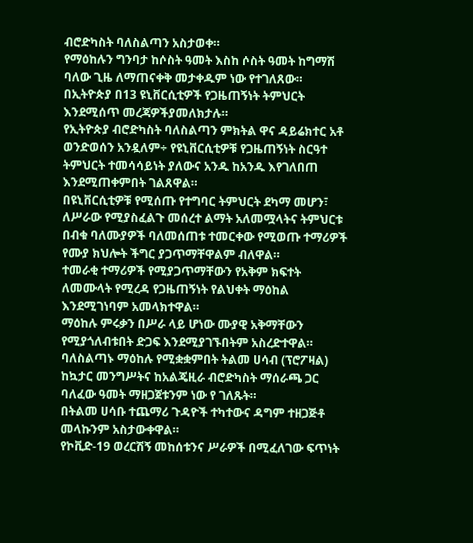ብሮድካስት ባለስልጣን አስታወቀ።
የማዕከሉን ግንባታ ከሶስት ዓመት እስከ ሶስት ዓመት ከግማሽ ባለው ጊዜ ለማጠናቀቅ መታቀዱም ነው የተገለጸው።
በኢትዮጵያ በ13 ዩኒቨርሲቲዎች የጋዜጠኝነት ትምህርት እንደሚሰጥ መረጃዎችያመለክታሉ።
የኢትዮጵያ ብሮድካስት ባለስልጣን ምክትል ዋና ዳይሬክተር አቶ ወንድወሰን አንዷለም÷ የዩኒቨርሲቲዎቹ የጋዜጠኝነት ስርዓተ ትምህርት ተመሳሳይነት ያለውና አንዱ ከአንዱ እየገለበጠ እንደሚጠቀምበት ገልጸዋል።
በዩኒቨርሲቲዎቹ የሚሰጡ የተግባር ትምህርት ደካማ መሆን፣ ለሥራው የሚያስፈልጉ መሰረተ ልማት አለመሟላትና ትምህርቱ በብቁ ባለሙያዎች ባለመሰጠቱ ተመርቀው የሚወጡ ተማሪዎች የሙያ ክህሎት ችግር ያጋጥማቸዋልም ብለዋል።
ተመራቂ ተማሪዎች የሚያጋጥማቸውን የአቅም ክፍተት ለመሙላት የሚረዳ የጋዜጠኝነት የልህቀት ማዕከል እንደሚገነባም አመላክተዋል።
ማዕከሉ ምሩቃን በሥራ ላይ ሆነው ሙያዊ አቅማቸውን የሚያጎለብቱበት ድጋፍ እንደሚያገኙበትም አስረድተዋል።
ባለስልጣኑ ማዕከሉ የሚቋቋምበት ትልመ ሀሳብ (ፕሮፖዛል) ከኳታር መንግሥትና ከአልጄዚራ ብሮድካስት ማሰራጫ ጋር ባለፈው ዓመት ማዘጋጀቱንም ነው የ ገለጹት።
በትልመ ሀሳቡ ተጨማሪ ጉዳዮች ተካተውና ዳግም ተዘጋጅቶ መላኩንም አስታውቀዋል።
የኮቪድ-19 ወረርሽኝ መከሰቱንና ሥራዎች በሚፈለገው ፍጥነት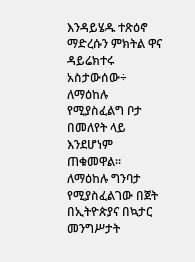እንዳይሄዱ ተጽዕኖ ማድረሱን ምክትል ዋና ዳይሬክተሩ አስታውሰው÷ ለማዕከሉ የሚያስፈልግ ቦታ በመለየት ላይ እንደሆነም ጠቁመዋል።
ለማዕከሉ ግንባታ የሚያስፈልገው በጀት በኢትዮጵያና በኳታር መንግሥታት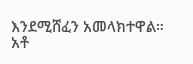እንደሚሸፈን አመላክተዋል።
አቶ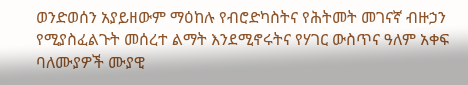ወንድወሰን አያይዘውም ማዕከሉ የብሮድካስትና የሕትመት መገናኛ ብዙኃን የሚያስፈልጉት መሰረተ ልማት እንደሚኖሩትና የሃገር ውስጥና ዓለም አቀፍ ባለሙያዎች ሙያዊ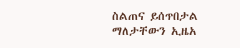ስልጠና ይሰጥበታል ማለታቸውን ኢዜአ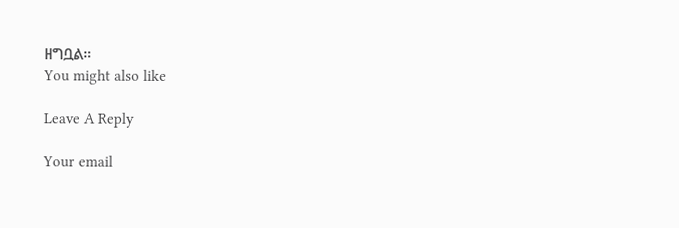ዘግቧል።
You might also like

Leave A Reply

Your email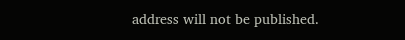address will not be published.